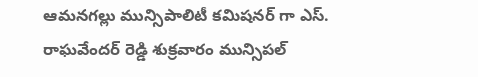ఆమనగల్లు మున్సిపాలిటీ కమిషనర్ గా ఎస్. రాఘవేందర్ రెడ్డి శుక్రవారం మున్సిపల్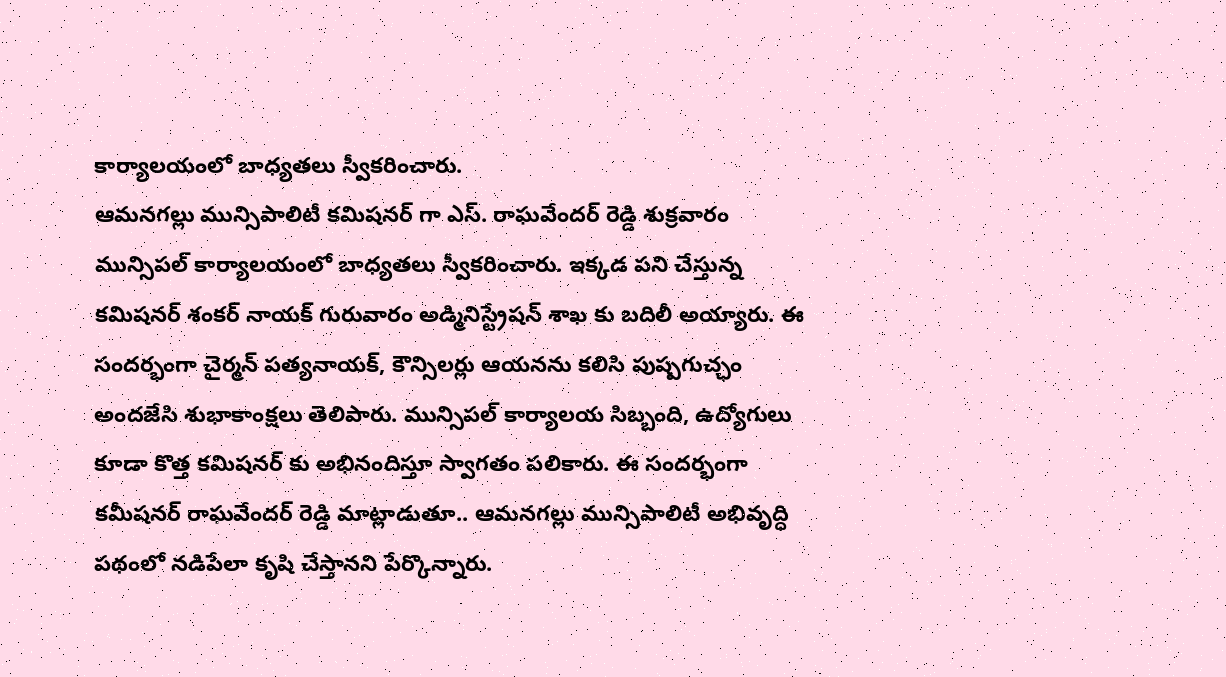కార్యాలయంలో బాధ్యతలు స్వీకరించారు.
ఆమనగల్లు మున్సిపాలిటీ కమిషనర్ గా ఎస్. రాఘవేందర్ రెడ్డి శుక్రవారం మున్సిపల్ కార్యాలయంలో బాధ్యతలు స్వీకరించారు. ఇక్కడ పని చేస్తున్న కమిషనర్ శంకర్ నాయక్ గురువారం అడ్మినిస్ట్రేషన్ శాఖ కు బదిలీ అయ్యారు. ఈ సందర్భంగా చైర్మన్ పత్యనాయక్, కౌన్సిలర్లు ఆయనను కలిసి పుష్పగుచ్ఛం అందజేసి శుభాకాంక్షలు తెలిపారు. మున్సిపల్ కార్యాలయ సిబ్బంది, ఉద్యోగులు కూడా కొత్త కమిషనర్ కు అభినందిస్తూ స్వాగతం పలికారు. ఈ సందర్భంగా కమీషనర్ రాఘవేందర్ రెడ్డి మాట్లాడుతూ.. ఆమనగల్లు మున్సిపాలిటీ అభివృద్ధి పథంలో నడిపేలా కృషి చేస్తానని పేర్కొన్నారు.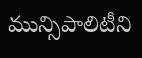మున్సిపాలిటీని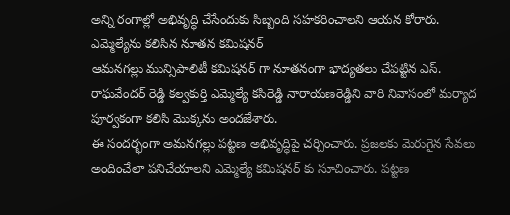అన్ని రంగాల్లో అభివృద్ధి చేసేందుకు సిబ్బంది సహకరించాలని ఆయన కోరారు.
ఎమ్మెల్యేను కలిసిన నూతన కమిషనర్
ఆమనగల్లు మున్సిపాలిటీ కమిషనర్ గా నూతనంగా భాద్యతలు చేపట్టిన ఎస్. రాఘవేందర్ రెడ్డి కల్వకుర్తి ఎమ్మెల్యే కసిరెడ్డి నారాయణరెడ్డిని వారి నివాసంలో మర్యాద పూర్వకంగా కలిసి మొక్కను అందజేశారు.
ఈ సందర్భంగా అమనగల్లు పట్టణ అభివృద్ధిపై చర్చించారు. ప్రజలకు మెరుగైన సేవలు అందించేలా పనిచేయాలని ఎమ్మెల్యే కమిషనర్ కు సూచించారు. పట్టణ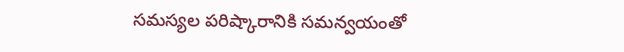సమస్యల పరిష్కారానికి సమన్వయంతో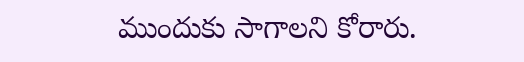ముందుకు సాగాలని కోరారు.